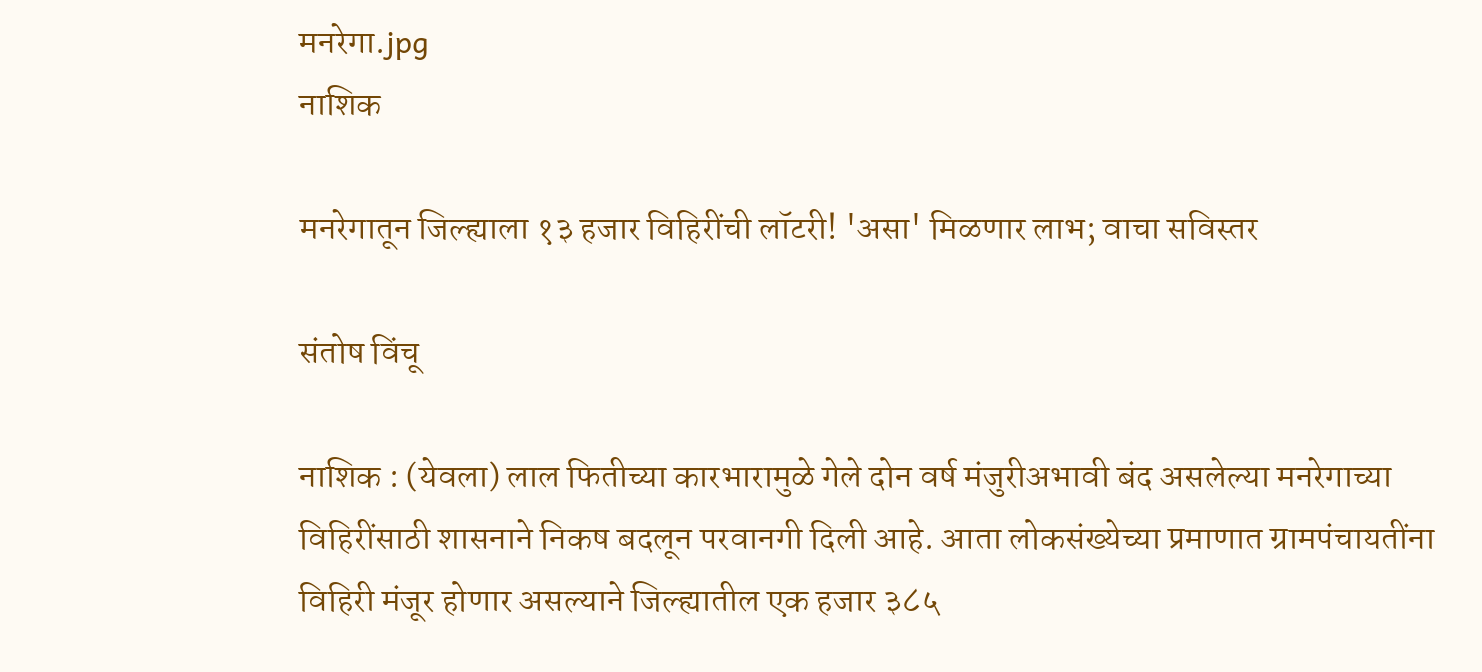मनरेगा.jpg
नाशिक

मनरेगातून जिल्ह्याला १३ हजार विहिरींची लॉटरी! 'असा' मिळणार लाभ; वाचा सविस्तर

संतोष विंचू

नाशिक : (येवला) लाल फितीच्या कारभारामुळे गेले दोन वर्ष मंजुरीअभावी बंद असलेल्या मनरेगाच्या विहिरींसाठी शासनाने निकष बदलून परवानगी दिली आहे. आता लोकसंख्येच्या प्रमाणात ग्रामपंचायतींना विहिरी मंजूर होणार असल्याने जिल्ह्यातील एक हजार ३८५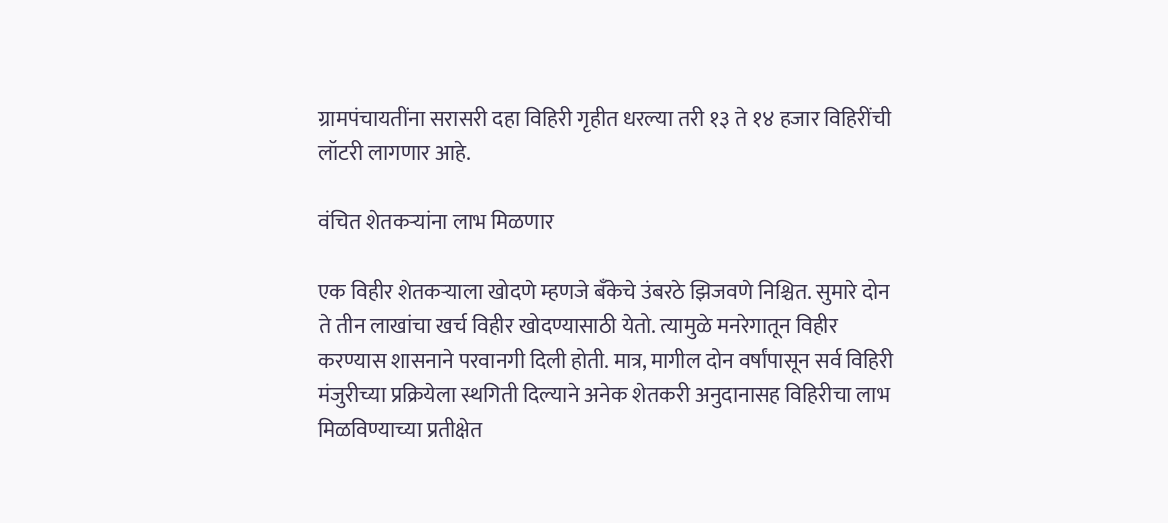ग्रामपंचायतींना सरासरी दहा विहिरी गृहीत धरल्या तरी १३ ते १४ हजार विहिरींची लॉटरी लागणार आहे.

वंचित शेतकऱ्यांना लाभ मिळणार

एक विहीर शेतकऱ्याला खोदणे म्हणजे बँकेचे उंबरठे झिजवणे निश्चित. सुमारे दोन ते तीन लाखांचा खर्च विहीर खोदण्यासाठी येतो. त्यामुळे मनरेगातून विहीर करण्यास शासनाने परवानगी दिली होती. मात्र, मागील दोन वर्षांपासून सर्व विहिरी मंजुरीच्या प्रक्रियेला स्थगिती दिल्याने अनेक शेतकरी अनुदानासह विहिरीचा लाभ मिळविण्याच्या प्रतीक्षेत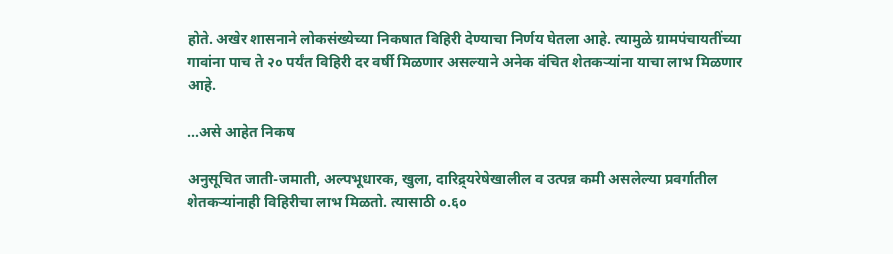होते. अखेर शासनाने लोकसंख्येच्या निकषात विहिरी देण्याचा निर्णय घेतला आहे. त्यामुळे ग्रामपंचायतींच्या गावांना पाच ते २० पर्यंत विहिरी दर वर्षी मिळणार असल्याने अनेक वंचित शेतकऱ्यांना याचा लाभ मिळणार आहे.

...असे आहेत निकष

अनुसूचित जाती-जमाती, अल्पभूधारक, खुला, दारिद्र्यरेषेखालील व उत्पन्न कमी असलेल्या प्रवर्गातील शेतकऱ्यांनाही विहिरीचा लाभ मिळतो. त्यासाठी ०.६०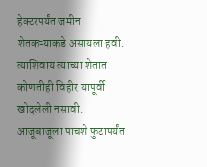हेक्टरपर्यंत जमीन शेतकऱ्याकडे असायला हवी. त्याशिवाय त्याच्या शेतात कोणतीही विहीर यापूर्वी खोदलेली नसावी. आजूबाजूला पाचशे फुटापर्यंत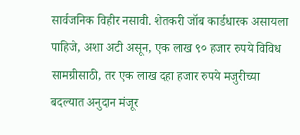सार्वजनिक विहीर नसावी. शेतकरी जॉब कार्डधारक असायला पाहिजे, अशा अटी असून, एक लाख ९० हजार रुपये विविध सामग्रीसाठी, तर एक लाख दहा हजार रुपये मजुरीच्या बदल्यात अनुदान मंजूर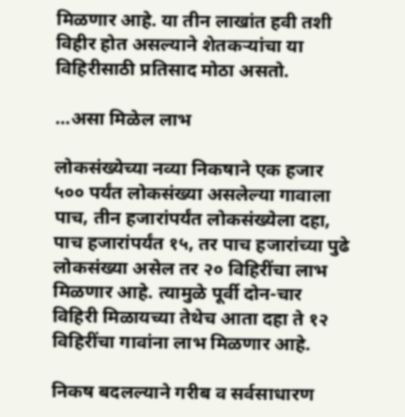मिळणार आहे. या तीन लाखांत हवी तशी विहीर होत असल्याने शेतकऱ्यांचा या विहिरीसाठी प्रतिसाद मोठा असतो.

...असा मिळेल लाभ

लोकसंख्येच्या नव्या निकषाने एक हजार ५०० पर्यंत लोकसंख्या असलेल्या गावाला पाच, तीन हजारांपर्यंत लोकसंख्येला दहा, पाच हजारांपर्यंत १५, तर पाच हजारांच्या पुढे लोकसंख्या असेल तर २० विहिरींचा लाभ मिळणार आहे. त्यामुळे पूर्वी दोन-चार विहिरी मिळायच्या तेथेच आता दहा ते १२ विहिरींचा गावांना लाभ मिळणार आहे.

निकष बदलल्याने गरीब व सर्वसाधारण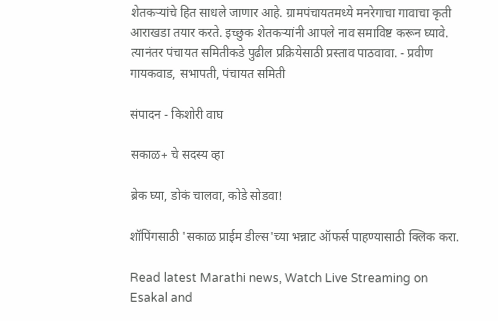शेतकऱ्यांचे हित साधले जाणार आहे. ग्रामपंचायतमध्ये मनरेगाचा गावाचा कृती आराखडा तयार करते. इच्छुक शेतकऱ्यांनी आपले नाव समाविष्ट करून घ्यावे. त्यानंतर पंचायत समितीकडे पुढील प्रक्रियेसाठी प्रस्ताव पाठवावा. - प्रवीण गायकवाड, सभापती, पंचायत समिती

संपादन - किशोरी वाघ

सकाळ+ चे सदस्य व्हा

ब्रेक घ्या, डोकं चालवा, कोडे सोडवा!

शॉपिंगसाठी 'सकाळ प्राईम डील्स'च्या भन्नाट ऑफर्स पाहण्यासाठी क्लिक करा.

Read latest Marathi news, Watch Live Streaming on Esakal and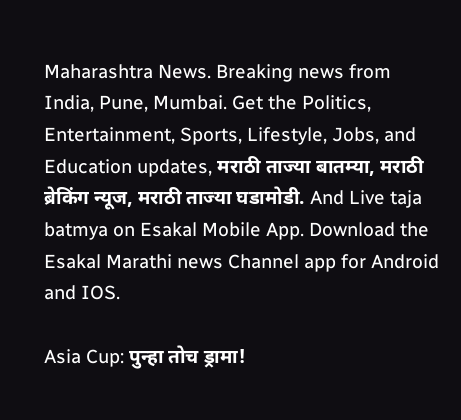Maharashtra News. Breaking news from India, Pune, Mumbai. Get the Politics, Entertainment, Sports, Lifestyle, Jobs, and Education updates, मराठी ताज्या बातम्या, मराठी ब्रेकिंग न्यूज, मराठी ताज्या घडामोडी. And Live taja batmya on Esakal Mobile App. Download the Esakal Marathi news Channel app for Android and IOS.

Asia Cup: पुन्हा तोच ड्रामा!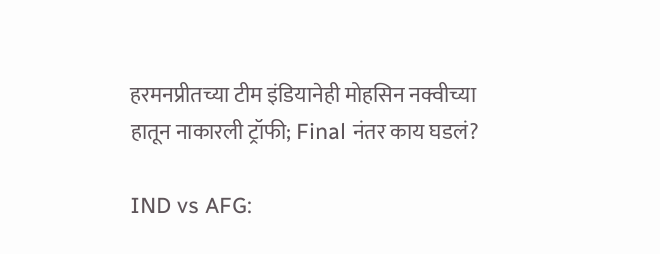हरमनप्रीतच्या टीम इंडियानेही मोहसिन नक्वीच्या हातून नाकारली ट्रॉफी; Final नंतर काय घडलं?

IND vs AFG: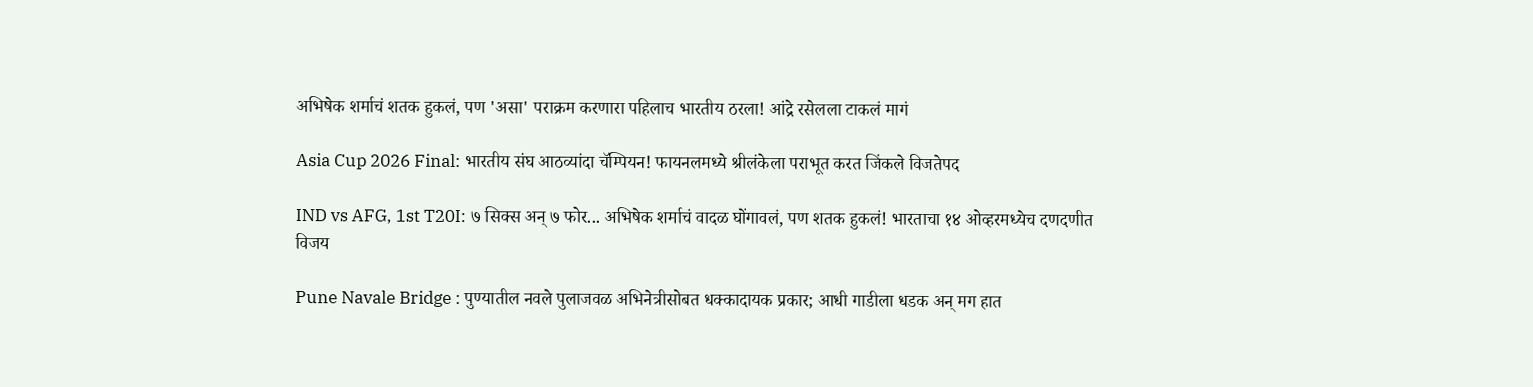अभिषेक शर्माचं शतक हुकलं, पण 'असा' पराक्रम करणारा पहिलाच भारतीय ठरला! आंद्रे रसेलला टाकलं मागं

Asia Cup 2026 Final: भारतीय संघ आठव्यांदा चॅम्पियन! फायनलमध्ये श्रीलंकेला पराभूत करत जिंकले विजतेपद

IND vs AFG, 1st T20I: ७ सिक्स अन् ७ फोर... अभिषेक शर्माचं वादळ घोंगावलं, पण शतक हुकलं! भारताचा १४ ओव्हरमध्येच दणदणीत विजय

Pune Navale Bridge : पुण्यातील नवले पुलाजवळ अभिनेत्रीसोबत धक्कादायक प्रकार; आधी गाडीला धडक अन् मग हात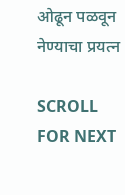ओढून पळवून नेण्याचा प्रयत्न

SCROLL FOR NEXT